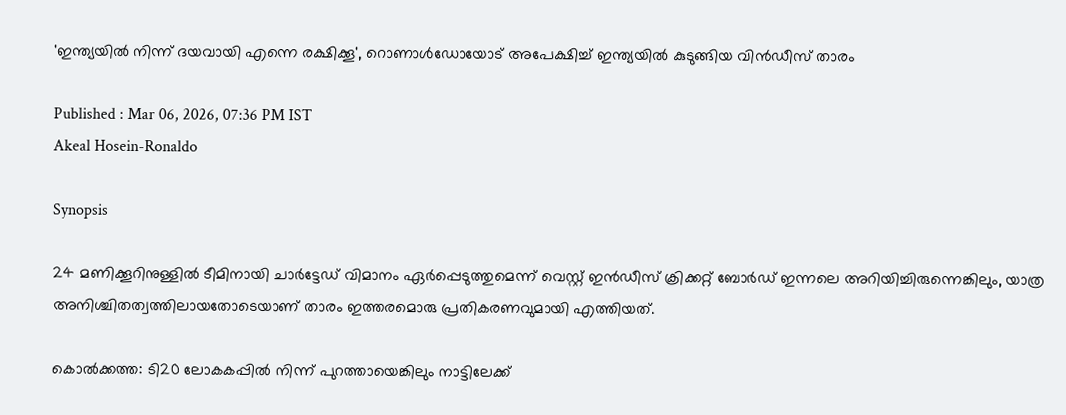'ഇന്ത്യയില്‍ നിന്ന് ദയവായി എന്നെ രക്ഷിക്കൂ', റൊണാള്‍ഡോയോട് അപേക്ഷിച്ച് ഇന്ത്യയിൽ കുടുങ്ങിയ വിന്‍ഡീസ് താരം

Published : Mar 06, 2026, 07:36 PM IST
Akeal Hosein-Ronaldo

Synopsis

24 മണിക്കൂറിനുള്ളിൽ ടീമിനായി ചാർട്ടേഡ് വിമാനം ഏർപ്പെടുത്തുമെന്ന് വെസ്റ്റ് ഇൻഡീസ് ക്രിക്കറ്റ് ബോർഡ് ഇന്നലെ അറിയിച്ചിരുന്നെങ്കിലും, യാത്ര അനിശ്ചിതത്വത്തിലായതോടെയാണ് താരം ഇത്തരമൊരു പ്രതികരണവുമായി എത്തിയത്.

കൊൽക്കത്ത: ടി20 ലോകകപ്പിൽ നിന്ന് പുറത്തായെങ്കിലും നാട്ടിലേക്ക്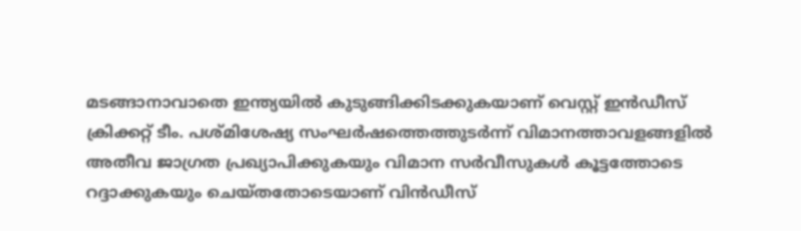മടങ്ങാനാവാതെ ഇന്ത്യയിൽ കുടുങ്ങിക്കിടക്കുകയാണ് വെസ്റ്റ് ഇൻഡീസ് ക്രിക്കറ്റ് ടീം. പശ്മിശേഷ്യ സംഘർഷത്തെത്തുടർന്ന് വിമാനത്താവളങ്ങളിൽ അതീവ ജാഗ്രത പ്രഖ്യാപിക്കുകയും വിമാന സര്‍വീസുകള്‍ കൂട്ടത്തോടെ റദ്ദാക്കുകയും ചെയ്തതോടെയാണ് വിന്‍ഡീസ്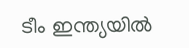ടീം ഇന്ത്യയില്‍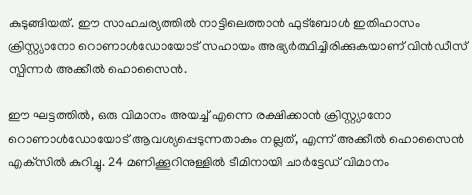കുടുങ്ങിയത്. ഈ സാഹചര്യത്തിൽ നാട്ടിലെത്താൻ ഫുട്ബോൾ ഇതിഹാസം ക്രിസ്റ്റ്യാനോ റൊണാൾഡോയോട് സഹായം അഭ്യർത്ഥിച്ചിരിക്കുകയാണ് വിൻഡീസ് സ്പിന്നർ അക്കീൽ ഹൊസൈൻ.

ഈ ഘട്ടത്തിൽ, ഒരു വിമാനം അയച്ച് എന്നെ രക്ഷിക്കാൻ ക്രിസ്റ്റ്യാനോ റൊണാൾഡോയോട് ആവശ്യപ്പെടുന്നതാകും നല്ലത്, എന്ന് അക്കീൽ ഹൊസൈൻ എക്‌സിൽ കുറിച്ചു. 24 മണിക്കൂറിനുള്ളിൽ ടീമിനായി ചാർട്ടേഡ് വിമാനം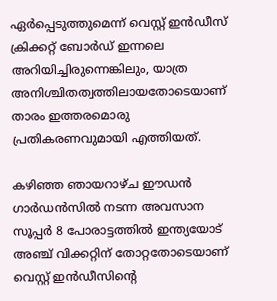ഏർപ്പെടുത്തുമെന്ന് വെസ്റ്റ് ഇൻഡീസ് ക്രിക്കറ്റ് ബോർഡ് ഇന്നലെ അറിയിച്ചിരുന്നെങ്കിലും, യാത്ര അനിശ്ചിതത്വത്തിലായതോടെയാണ് താരം ഇത്തരമൊരു പ്രതികരണവുമായി എത്തിയത്.

കഴിഞ്ഞ ഞായറാഴ്ച ഈഡൻ ഗാർഡൻസിൽ നടന്ന അവസാന സൂപ്പര്‍ 8 പോരാട്ടത്തില്‍ ഇന്ത്യയോട് അഞ്ച് വിക്കറ്റിന് തോറ്റതോടെയാണ് വെസ്റ്റ് ഇൻഡീസിന്‍റെ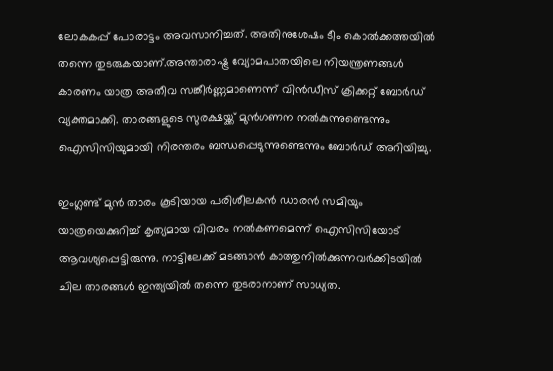ലോകകപ്പ് പോരാട്ടം അവസാനിച്ചത്. അതിനുശേഷം ടീം കൊൽക്കത്തയിൽ തന്നെ തുടരുകയാണ്.അന്താരാഷ്ട്ര വ്യോമപാതയിലെ നിയന്ത്രണങ്ങൾ കാരണം യാത്ര അതീവ സങ്കീർണ്ണമാണെന്ന് വിൻഡീസ് ക്രിക്കറ്റ് ബോർഡ് വ്യക്തമാക്കി. താരങ്ങളുടെ സുരക്ഷയ്ക്ക് മുൻഗണന നൽകുന്നുണ്ടെന്നും ഐസിസിയുമായി നിരന്തരം ബന്ധപ്പെടുന്നുണ്ടെന്നും ബോർഡ് അറിയിച്ചു.

ഇംഗ്ലണ്ട് മുൻ താരം കൂടിയായ പരിശീലകൻ ഡാരൻ സമിയും യാത്രയെക്കുറിച്ച് കൃത്യമായ വിവരം നൽകണമെന്ന് ഐസിസിയോട് ആവശ്യപ്പെട്ടിരുന്നു. നാട്ടിലേക്ക് മടങ്ങാൻ കാത്തുനിൽക്കുന്നവർക്കിടയിൽ ചില താരങ്ങൾ ഇന്ത്യയിൽ തന്നെ തുടരാനാണ് സാധ്യത.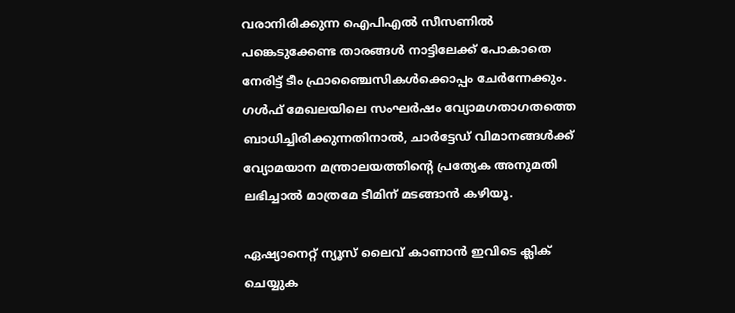വരാനിരിക്കുന്ന ഐപിഎൽ സീസണിൽ പങ്കെടുക്കേണ്ട താരങ്ങൾ നാട്ടിലേക്ക് പോകാതെ നേരിട്ട് ടീം ഫ്രാഞ്ചൈസികൾക്കൊപ്പം ചേർന്നേക്കും. ഗൾഫ് മേഖലയിലെ സംഘർഷം വ്യോമഗതാഗതത്തെ ബാധിച്ചിരിക്കുന്നതിനാൽ, ചാർട്ടേഡ് വിമാനങ്ങൾക്ക് വ്യോമയാന മന്ത്രാലയത്തിന്റെ പ്രത്യേക അനുമതി ലഭിച്ചാൽ മാത്രമേ ടീമിന് മടങ്ങാൻ കഴിയൂ.

ഏഷ്യാനെറ്റ് ന്യൂസ് ലൈവ് കാണാന്‍ ഇവിടെ ക്ലിക് ചെയ്യുക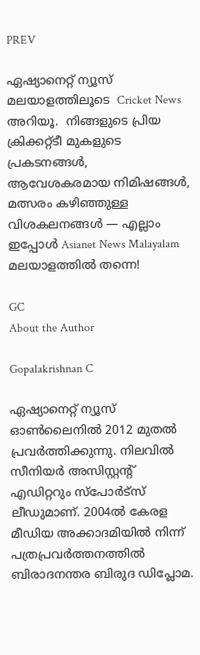PREV

ഏഷ്യാനെറ്റ് ന്യൂസ് മലയാളത്തിലൂടെ  Cricket News അറിയൂ.  നിങ്ങളുടെ പ്രിയ ക്രിക്കറ്റ്ടീ മുകളുടെ പ്രകടനങ്ങൾ, ആവേശകരമായ നിമിഷങ്ങൾ, മത്സരം കഴിഞ്ഞുള്ള വിശകലനങ്ങൾ — എല്ലാം ഇപ്പോൾ Asianet News Malayalam മലയാളത്തിൽ തന്നെ!

GC
About the Author

Gopalakrishnan C

ഏഷ്യാനെറ്റ് ന്യൂസ് ഓണ്‍ലൈനില്‍ 2012 മുതല്‍ പ്രവര്‍ത്തിക്കുന്നു. നിലവില്‍ സീനിയര്‍ അസിസ്റ്റന്‍റ് എഡിറ്ററും സ്പോർട്സ് ലീഡുമാണ്. 2004ൽ കേരള മീഡിയ അക്കാദമിയില്‍ നിന്ന് പത്രപ്രവര്‍ത്തനത്തില്‍ ബിരാദനന്തര ബിരുദ ഡിപ്ലോമ.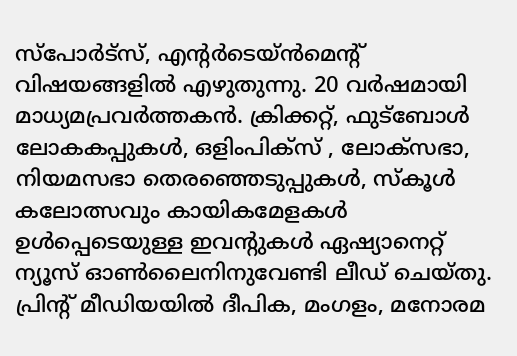സ്പോര്‍ട്സ്, എന്‍റര്‍ടെയ്ൻമെന്‍റ് വിഷയങ്ങളില്‍ എഴുതുന്നു. 20 വര്‍ഷമായി മാധ്യമപ്രവര്‍ത്തകൻ. ക്രിക്കറ്റ്, ഫുട്ബോള്‍ ലോകകപ്പുകൾ, ഒളിംപിക്സ് , ലോക്സഭാ, നിയമസഭാ തെരഞ്ഞെടുപ്പുകള്‍, സ്കൂള്‍ കലോത്സവും കായികമേളകള്‍ ഉള്‍പ്പെടെയുള്ള ഇവന്‍റുകള്‍ ഏഷ്യാനെറ്റ് ന്യൂസ് ഓണ്‍ലൈനിനുവേണ്ടി ലീഡ് ചെയ്തു. പ്രിന്‍റ് മീഡിയയില്‍ ദീപിക, മംഗളം, മനോരമ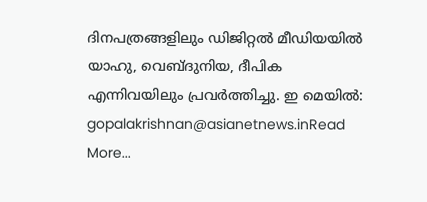ദിനപത്രങ്ങളിലും ഡിജിറ്റൽ മീഡിയയില്‍ യാഹു, വെബ്ദുനിയ, ദീപിക എന്നിവയിലും പ്രവര്‍ത്തിച്ചു. ഇ മെയില്‍: gopalakrishnan@asianetnews.inRead More...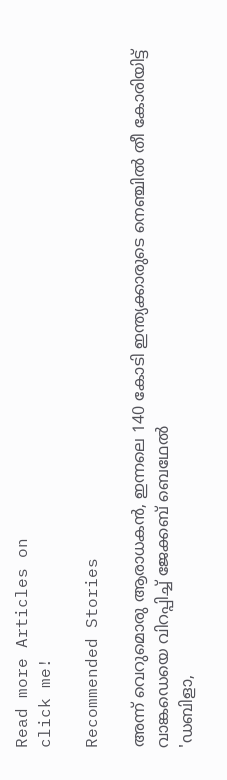Read more Articles on
click me!

Recommended Stories

അന്ന് വെറുമൊരു ആരാധകൻ, ഇന്നലെ 140 കോടി ഇന്ത്യക്കാരുടെ നെഞ്ചില്‍ തീ കോരിയിട്ട് വാങ്കഡെയെ വിറപ്പിച്ച് ജേക്കബ് ബെഥേല്‍
'ഡബിളാ,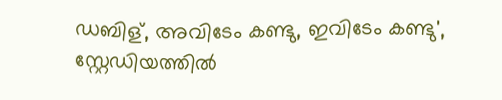ഡബിള്, അവിടേം കണ്ടു, ഇവിടേം കണ്ടു', സ്റ്റേഡിയത്തില്‍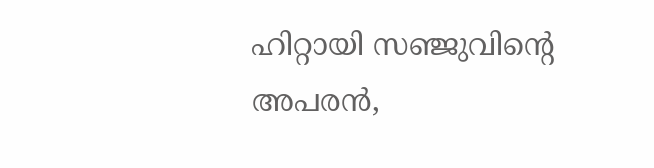ഹിറ്റായി സഞ്ജുവിന്‍റെ അപരന്‍,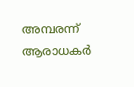അമ്പരന്ന് ആരാധകർ